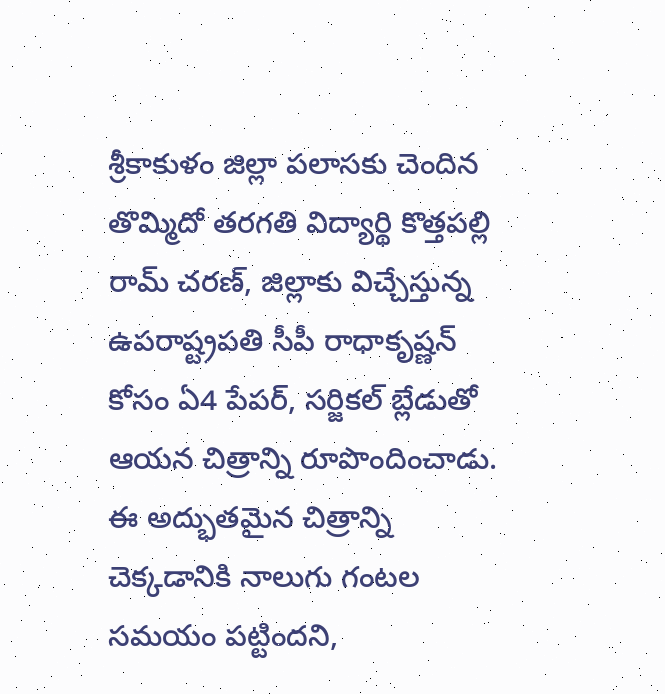శ్రీకాకుళం జిల్లా పలాసకు చెందిన తొమ్మిదో తరగతి విద్యార్థి కొత్తపల్లి రామ్ చరణ్, జిల్లాకు విచ్చేస్తున్న ఉపరాష్ట్రపతి సీపీ రాధాకృష్ణన్ కోసం ఏ4 పేపర్, సర్జికల్ బ్లేడుతో ఆయన చిత్రాన్ని రూపొందించాడు. ఈ అద్భుతమైన చిత్రాన్ని చెక్కడానికి నాలుగు గంటల సమయం పట్టిందని,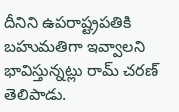దీనిని ఉపరాష్ట్రపతికి బహుమతిగా ఇవ్వాలని భావిస్తున్నట్లు రామ్ చరణ్ తెలిపాడు.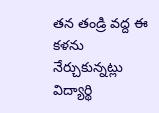తన తండ్రి వద్ద ఈ కళను నేర్చుకున్నట్లు విద్యార్థి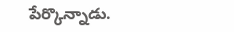పేర్కొన్నాడు.